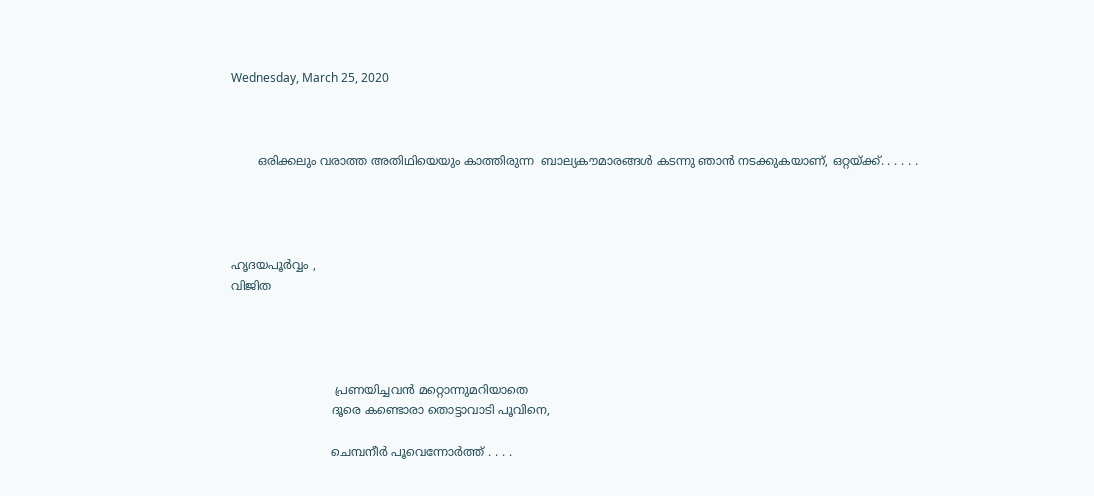Wednesday, March 25, 2020



       ഒരിക്കലും വരാത്ത അതിഥിയെയും കാത്തിരുന്ന  ബാല്യകൗമാരങ്ങൾ കടന്നു ഞാൻ നടക്കുകയാണ്, ഒറ്റയ്ക്ക്. . . . . .




ഹൃദയപൂർവ്വം ,
വിജിത




                            പ്രണയിച്ചവൻ മറ്റൊന്നുമറിയാതെ
                           ദൂരെ കണ്ടൊരാ തൊട്ടാവാടി പൂവിനെ,

                           ചെമ്പനീർ പൂവെന്നോർത്ത് . . . .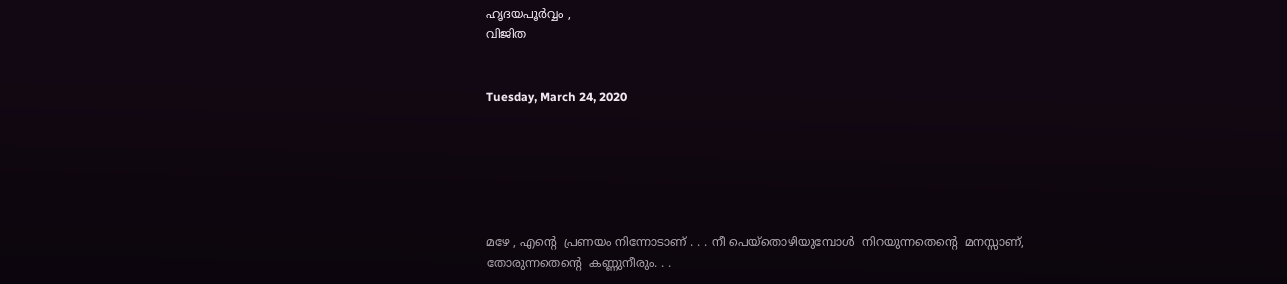ഹൃദയപൂർവ്വം ,
വിജിത


Tuesday, March 24, 2020






മഴേ , എൻ്റെ  പ്രണയം നിന്നോടാണ് . . . നീ പെയ്തൊഴിയുമ്പോൾ  നിറയുന്നതെൻ്റെ  മനസ്സാണ്, തോരുന്നതെൻ്റെ  കണ്ണുനീരും. . .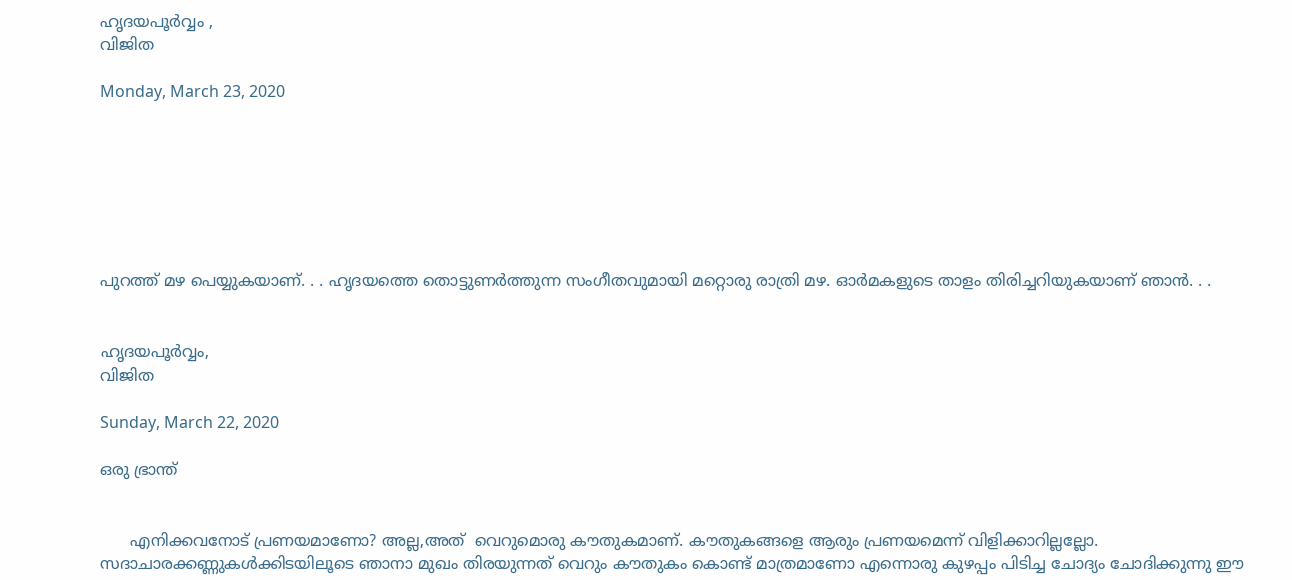ഹൃദയപൂർവ്വം ,
വിജിത

Monday, March 23, 2020







പുറത്ത് മഴ പെയ്യുകയാണ്. . . ഹൃദയത്തെ തൊട്ടുണർത്തുന്ന സംഗീതവുമായി മറ്റൊരു രാത്രി മഴ. ഓർമകളുടെ താളം തിരിച്ചറിയുകയാണ് ഞാൻ. . .


ഹൃദയപൂർവ്വം,
വിജിത

Sunday, March 22, 2020

ഒരു ഭ്രാന്ത്


      എനിക്കവനോട് പ്രണയമാണോ? അല്ല,അത്  വെറുമൊരു കൗതുകമാണ്. കൗതുകങ്ങളെ ആരും പ്രണയമെന്ന് വിളിക്കാറില്ലല്ലോ. സദാചാരക്കണ്ണുകൾക്കിടയിലൂടെ ഞാനാ മുഖം തിരയുന്നത് വെറും കൗതുകം കൊണ്ട് മാത്രമാണോ എന്നൊരു കുഴപ്പം പിടിച്ച ചോദ്യം ചോദിക്കുന്നു ഈ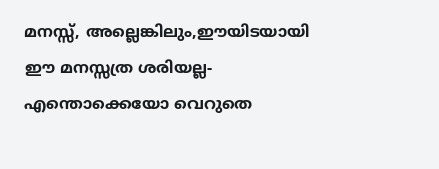മനസ്സ്, അല്ലെങ്കിലും,ഈയിടയായി ഈ മനസ്സത്ര ശരിയല്ല- എന്തൊക്കെയോ വെറുതെ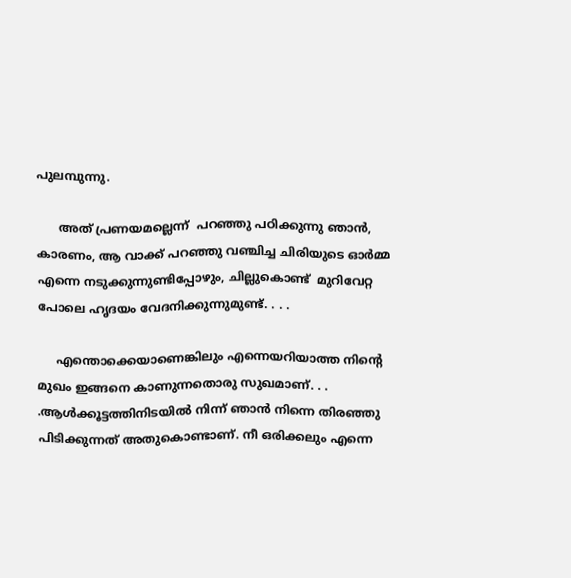പുലമ്പുന്നു.

      അത് പ്രണയമല്ലെന്ന്  പറഞ്ഞു പഠിക്കുന്നു ഞാൻ, കാരണം, ആ വാക്ക് പറഞ്ഞു വഞ്ചിച്ച ചിരിയുടെ ഓർമ്മ എന്നെ നടുക്കുന്നുണ്ടിപ്പോഴും, ചില്ലുകൊണ്ട്  മുറിവേറ്റ പോലെ ഹൃദയം വേദനിക്കുന്നുമുണ്ട്. . . .

     എന്തൊക്കെയാണെങ്കിലും എന്നെയറിയാത്ത നിൻ്റെ മുഖം ഇങ്ങനെ കാണുന്നതൊരു സുഖമാണ്. . . .ആൾക്കൂട്ടത്തിനിടയിൽ നിന്ന് ഞാൻ നിന്നെ തിരഞ്ഞു പിടിക്കുന്നത് അതുകൊണ്ടാണ്. നീ ഒരിക്കലും എന്നെ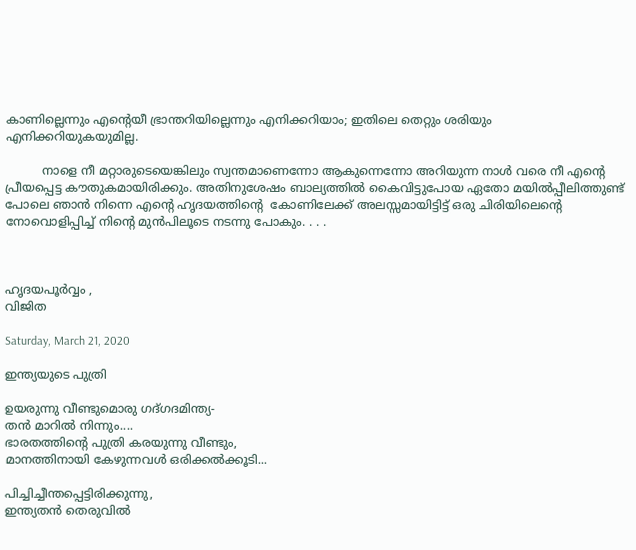കാണില്ലെന്നും എൻ്റെയീ ഭ്രാന്തറിയില്ലെന്നും എനിക്കറിയാം; ഇതിലെ തെറ്റും ശരിയും എനിക്കറിയുകയുമില്ല.

          നാളെ നീ മറ്റാരുടെയെങ്കിലും സ്വന്തമാണെന്നോ ആകുന്നെന്നോ അറിയുന്ന നാൾ വരെ നീ എൻ്റെ  പ്രീയപ്പെട്ട കൗതുകമായിരിക്കും. അതിനുശേഷം ബാല്യത്തിൽ കൈവിട്ടുപോയ ഏതോ മയിൽപ്പീലിത്തുണ്ട്  പോലെ ഞാൻ നിന്നെ എൻ്റെ ഹൃദയത്തിൻ്റെ  കോണിലേക്ക് അലസ്സമായിട്ടിട്ട് ഒരു ചിരിയിലെൻ്റെ നോവൊളിപ്പിച്ച് നിൻ്റെ മുൻപിലൂടെ നടന്നു പോകും. . . .



ഹൃദയപൂർവ്വം ,
വിജിത

Saturday, March 21, 2020

ഇന്ത്യയുടെ പുത്രി

ഉയരുന്നു വീണ്ടുമൊരു ഗദ്ഗദമിന്ത്യ-
തൻ മാറിൽ നിന്നും....
ഭാരതത്തിൻ്റെ പുത്രി കരയുന്നു വീണ്ടും,
മാനത്തിനായി കേഴുന്നവൾ ഒരിക്കൽക്കൂടി...

പിച്ചിച്ചീന്തപ്പെട്ടിരിക്കുന്നു,
ഇന്ത്യതൻ തെരുവിൽ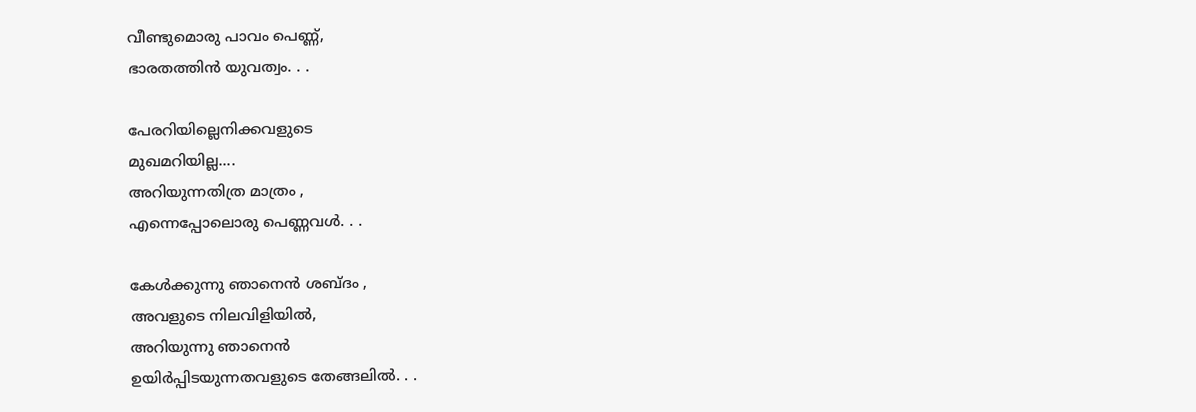വീണ്ടുമൊരു പാവം പെണ്ണ്,
ഭാരതത്തിൻ യുവത്വം. . .

പേരറിയില്ലെനിക്കവളുടെ
മുഖമറിയില്ല....
അറിയുന്നതിത്ര മാത്രം ,
എന്നെപ്പോലൊരു പെണ്ണവൾ. . .

കേൾക്കുന്നു ഞാനെൻ ശബ്ദം ,
അവളുടെ നിലവിളിയിൽ,
അറിയുന്നു ഞാനെൻ
ഉയിർപ്പിടയുന്നതവളുടെ തേങ്ങലിൽ. . .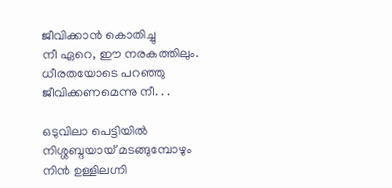ജീവിക്കാൻ കൊതിച്ചു
നീ ഏറെ, ഈ നരകത്തിലും.
ധീരതയോടെ പറഞ്ഞു
ജീവിക്കണമെന്നു നീ. . .

ഒടുവിലാ പെട്ടിയിൽ
നിശ്ശബ്ദയായ്‌ മടങ്ങുമ്പോഴും
നിൻ ഉള്ളിലഗ്നി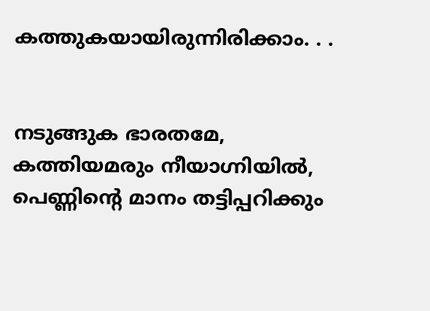കത്തുകയായിരുന്നിരിക്കാം. . .


നടുങ്ങുക ഭാരതമേ,
കത്തിയമരും നീയാഗ്നിയിൽ,
പെണ്ണിൻ്റെ മാനം തട്ടിപ്പറിക്കും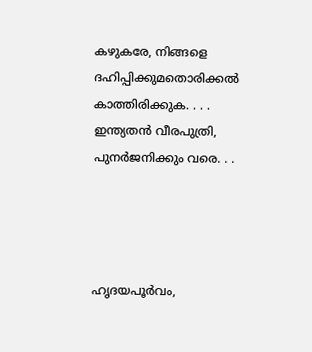കഴുകരേ, നിങ്ങളെ ദഹിപ്പിക്കുമതൊരിക്കൽ
കാത്തിരിക്കുക. . . .
ഇന്ത്യതൻ വീരപുത്രി,
പുനർജനിക്കും വരെ. . .




ഹൃദയപൂർവം,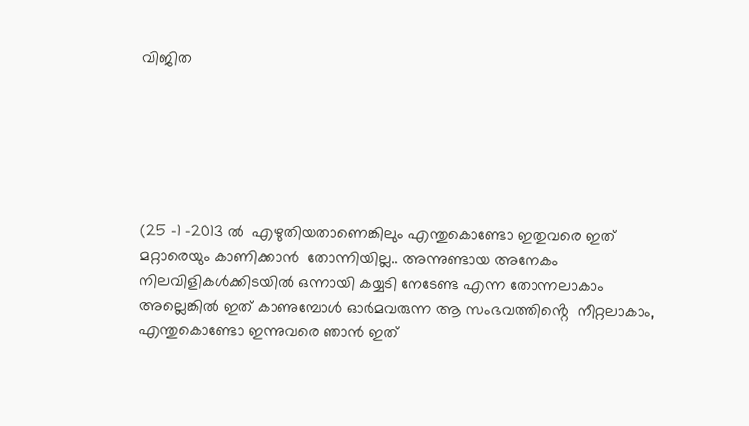വിജിത






(25 -1 -2013 ൽ  എഴുതിയതാണെങ്കിലും എന്തുകൊണ്ടോ ഇതുവരെ ഇത് മറ്റാരെയും കാണിക്കാൻ  തോന്നിയില്ല.. അന്നുണ്ടായ അനേകം നിലവിളികൾക്കിടയിൽ ഒന്നായി കയ്യടി നേടേണ്ട എന്ന തോന്നലാകാം അല്ലെങ്കിൽ ഇത് കാണുമ്പോൾ ഓർമവരുന്ന ആ സംഭവത്തിൻ്റെ  നീറ്റലാകാം, എന്തുകൊണ്ടോ ഇന്നുവരെ ഞാൻ ഇത്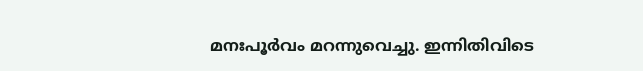മനഃപൂർവം മറന്നുവെച്ചു. ഇന്നിതിവിടെ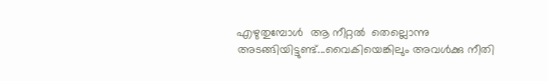എഴുതുമ്പോൾ  ആ നീറ്റൽ  തെല്ലൊന്നു അടങ്ങിയിട്ടുണ്ട്...വൈകിയെങ്കിലും അവൾക്കു നീതി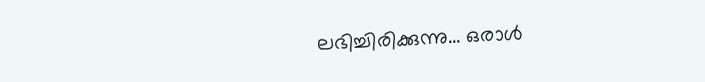ലഭിച്ചിരിക്കുന്നു... ഒരാൾ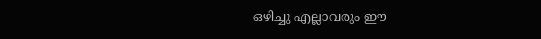ഒഴിച്ചു എല്ലാവരും ഈ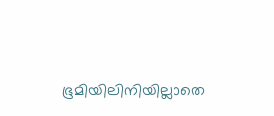ഭൂമിയിലിനിയില്ലാതെ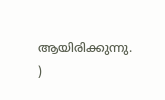ആയിരിക്കുന്നു. )